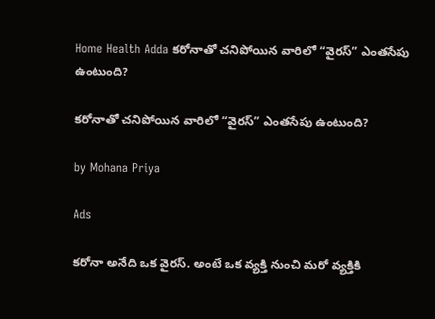Home Health Adda కరోనాతో చనిపోయిన వారిలో “వైరస్” ఎంతసేపు ఉంటుంది?

కరోనాతో చనిపోయిన వారిలో “వైరస్” ఎంతసేపు ఉంటుంది?

by Mohana Priya

Ads

కరోనా అనేది ఒక వైరస్. అంటే ఒక వ్యక్తి నుంచి మరో వ్యక్తికి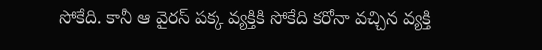సోకేది. కానీ ఆ వైరస్ పక్క వ్యక్తికి సోకేది కరోనా వచ్చిన వ్యక్తి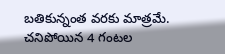బతికున్నంత వరకు మాత్రమే. చనిపోయిన 4 గంటల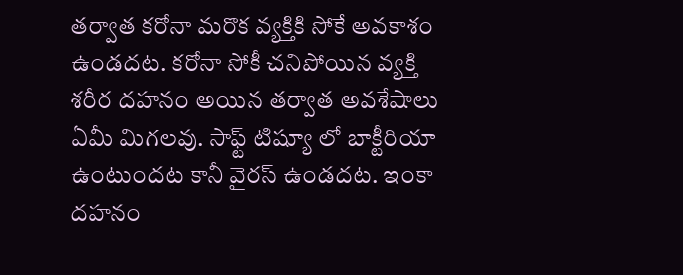తర్వాత కరోనా మరొక వ్యక్తికి సోకే అవకాశం ఉండదట. కరోనా సోకీ చనిపోయిన వ్యక్తి శరీర దహనం అయిన తర్వాత అవశేషాలు ఏమీ మిగలవు. సాఫ్ట్ టిష్యూ లో బాక్టీరియా ఉంటుందట కానీ వైరస్ ఉండదట. ఇంకా దహనం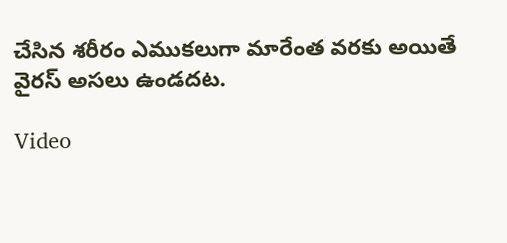చేసిన శరీరం ఎముకలుగా మారేంత వరకు అయితే వైరస్ అసలు ఉండదట.

Video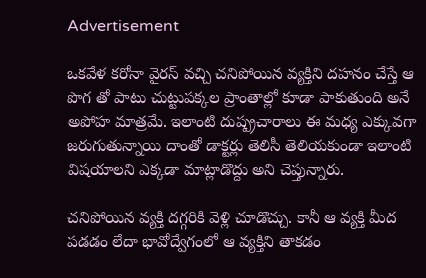Advertisement

ఒకవేళ కరోనా వైరస్ వచ్చి చనిపోయిన వ్యక్తిని దహనం చేస్తే ఆ పొగ తో పాటు చుట్టుపక్కల ప్రాంతాల్లో కూడా పాకుతుంది అనే అపోహ మాత్రమే. ఇలాంటి దుష్ప్రచారాలు ఈ మధ్య ఎక్కువగా జరుగుతున్నాయి దాంతో డాక్టర్లు తెలిసీ తెలియకుండా ఇలాంటి విషయాలని ఎక్కడా మాట్లాడొద్దు అని చెప్తున్నారు.

చనిపోయిన వ్యక్తి దగ్గరికి వెళ్లి చూడొచ్చు. కానీ ఆ వ్యక్తి మీద పడడం లేదా భావోద్వేగంలో ఆ వ్యక్తిని తాకడం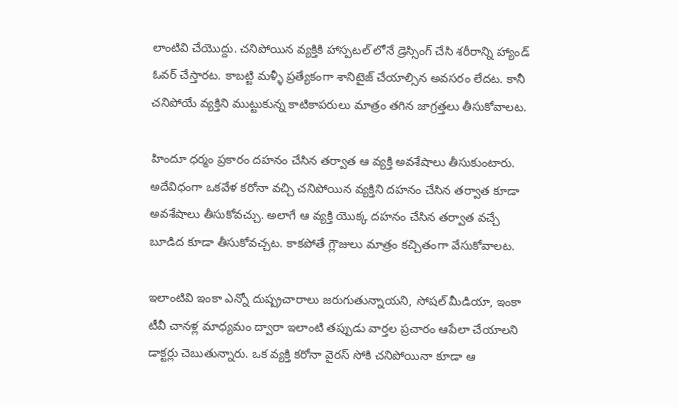లాంటివి చేయొద్దు. చనిపోయిన వ్యక్తికి హాస్పటల్ లోనే డ్రెస్సింగ్ చేసి శరీరాన్ని హ్యాండ్ ఓవర్ చేస్తారట. కాబట్టి మళ్ళీ ప్రత్యేకంగా శానిటైజ్ చేయాల్సిన అవసరం లేదట. కానీ చనిపోయే వ్యక్తిని ముట్టుకున్న కాటికాపరులు మాత్రం తగిన జాగ్రత్తలు తీసుకోవాలట.

హిందూ ధర్మం ప్రకారం దహనం చేసిన తర్వాత ఆ వ్యక్తి అవశేషాలు తీసుకుంటారు. అదేవిధంగా ఒకవేళ కరోనా వచ్చి చనిపోయిన వ్యక్తిని దహనం చేసిన తర్వాత కూడా అవశేషాలు తీసుకోవచ్చు. అలాగే ఆ వ్యక్తి యొక్క దహనం చేసిన తర్వాత వచ్చే బూడిద కూడా తీసుకోవచ్చట. కాకపోతే గ్లౌజులు మాత్రం కచ్చితంగా వేసుకోవాలట.

ఇలాంటివి ఇంకా ఎన్నో దుష్ప్రచారాలు జరుగుతున్నాయని, సోషల్ మీడియా, ఇంకా టీవీ చానళ్ల మాధ్యమం ద్వారా ఇలాంటి తప్పుడు వార్తల ప్రచారం ఆపేలా చేయాలని డాక్టర్లు చెబుతున్నారు. ఒక వ్యక్తి కరోనా వైరస్ సోకి చనిపోయినా కూడా ఆ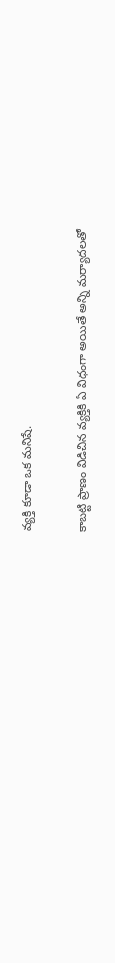వ్యక్తి కూడా ఒక మనిషే.

కాబట్టి ప్రాణం విడిచిన వ్యక్తికి ఏ విధంగా అయితే అన్ని మర్యాదలతో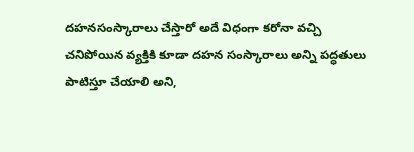దహనసంస్కారాలు చేస్తారో అదే విధంగా కరోనా వచ్చి చనిపోయిన వ్యక్తికి కూడా దహన సంస్కారాలు అన్ని పద్ధతులు పాటిస్తూ చేయాలి అని,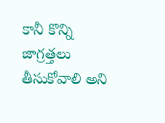కానీ కొన్ని జాగ్రత్తలు తీసుకోవాలి అని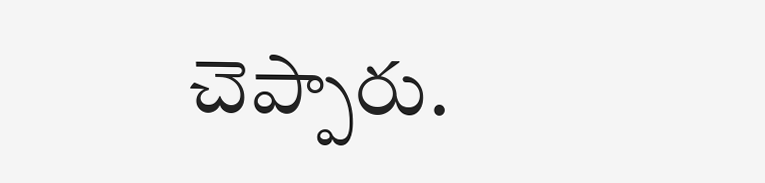చెప్పారు.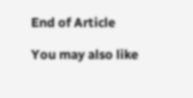End of Article

You may also like